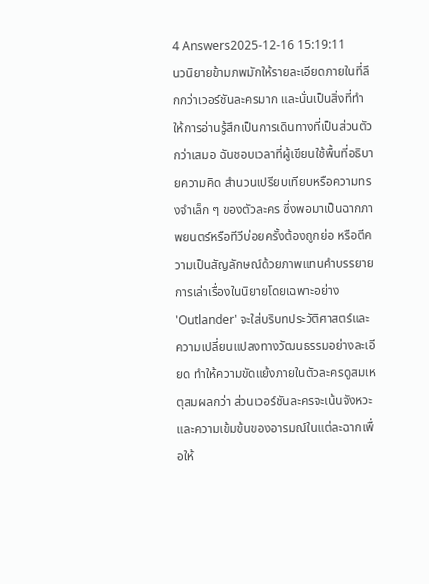4 Answers2025-12-16 15:19:11
นวนิยายข้ามภพมักให้รายละเอียดภายในที่ลึกกว่าเวอร์ชันละครมาก และนั่นเป็นสิ่งที่ทำให้การอ่านรู้สึกเป็นการเดินทางที่เป็นส่วนตัวกว่าเสมอ ฉันชอบเวลาที่ผู้เขียนใช้พื้นที่อธิบายความคิด สำนวนเปรียบเทียบหรือความทรงจำเล็ก ๆ ของตัวละคร ซึ่งพอมาเป็นฉากภาพยนตร์หรือทีวีบ่อยครั้งต้องถูกย่อ หรือตีความเป็นสัญลักษณ์ด้วยภาพแทนคำบรรยาย
การเล่าเรื่องในนิยายโดยเฉพาะอย่าง 'Outlander' จะใส่บริบทประวัติศาสตร์และความเปลี่ยนแปลงทางวัฒนธรรมอย่างละเอียด ทำให้ความขัดแย้งภายในตัวละครดูสมเหตุสมผลกว่า ส่วนเวอร์ชันละครจะเน้นจังหวะและความเข้มข้นของอารมณ์ในแต่ละฉากเพื่อให้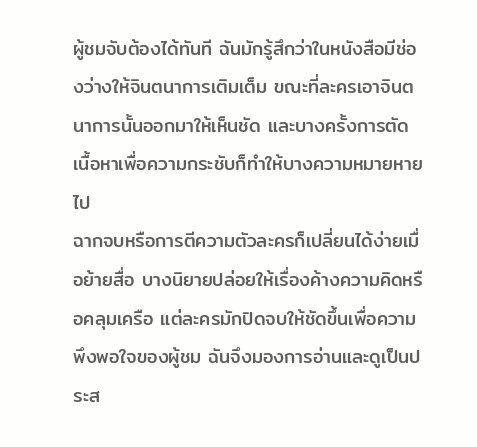ผู้ชมจับต้องได้ทันที ฉันมักรู้สึกว่าในหนังสือมีช่องว่างให้จินตนาการเติมเต็ม ขณะที่ละครเอาจินตนาการนั้นออกมาให้เห็นชัด และบางครั้งการตัดเนื้อหาเพื่อความกระชับก็ทำให้บางความหมายหายไป
ฉากจบหรือการตีความตัวละครก็เปลี่ยนได้ง่ายเมื่อย้ายสื่อ บางนิยายปล่อยให้เรื่องค้างความคิดหรือคลุมเครือ แต่ละครมักปิดจบให้ชัดขึ้นเพื่อความพึงพอใจของผู้ชม ฉันจึงมองการอ่านและดูเป็นประส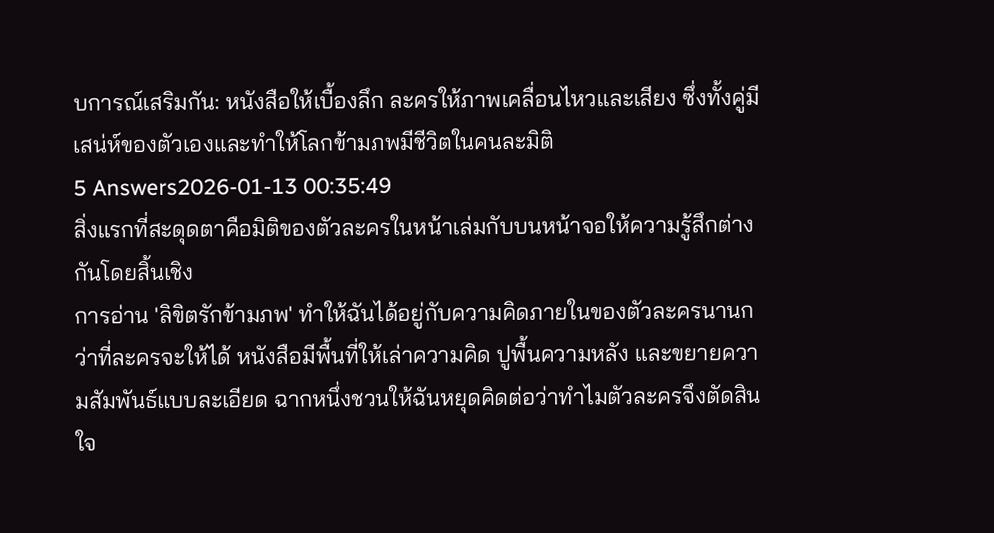บการณ์เสริมกัน: หนังสือให้เบื้องลึก ละครให้ภาพเคลื่อนไหวและเสียง ซึ่งทั้งคู่มีเสน่ห์ของตัวเองและทำให้โลกข้ามภพมีชีวิตในคนละมิติ
5 Answers2026-01-13 00:35:49
สิ่งแรกที่สะดุดตาคือมิติของตัวละครในหน้าเล่มกับบนหน้าจอให้ความรู้สึกต่างกันโดยสิ้นเชิง
การอ่าน 'ลิขิตรักข้ามภพ' ทำให้ฉันได้อยู่กับความคิดภายในของตัวละครนานกว่าที่ละครจะให้ได้ หนังสือมีพื้นที่ให้เล่าความคิด ปูพื้นความหลัง และขยายความสัมพันธ์แบบละเอียด ฉากหนึ่งชวนให้ฉันหยุดคิดต่อว่าทำไมตัวละครจึงตัดสินใจ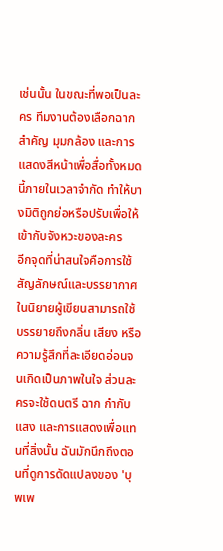เช่นนั้น ในขณะที่พอเป็นละคร ทีมงานต้องเลือกฉากสำคัญ มุมกล้อง และการแสดงสีหน้าเพื่อสื่อทั้งหมดนี้ภายในเวลาจำกัด ทำให้บางมิติถูกย่อหรือปรับเพื่อให้เข้ากับจังหวะของละคร
อีกจุดที่น่าสนใจคือการใช้สัญลักษณ์และบรรยากาศ ในนิยายผู้เขียนสามารถใช้บรรยายถึงกลิ่น เสียง หรือความรู้สึกที่ละเอียดอ่อนจนเกิดเป็นภาพในใจ ส่วนละครจะใช้ดนตรี ฉาก กำกับแสง และการแสดงเพื่อแทนที่สิ่งนั้น ฉันมักนึกถึงตอนที่ดูการดัดแปลงของ 'บุพเพ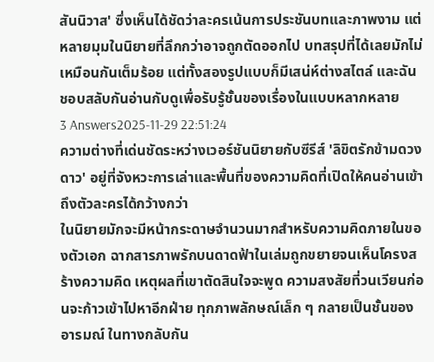สันนิวาส' ซึ่งเห็นได้ชัดว่าละครเน้นการประชันบทและภาพงาม แต่หลายมุมในนิยายที่ลึกกว่าอาจถูกตัดออกไป บทสรุปที่ได้เลยมักไม่เหมือนกันเต็มร้อย แต่ทั้งสองรูปแบบก็มีเสน่ห์ต่างสไตล์ และฉันชอบสลับกันอ่านกับดูเพื่อรับรู้ชั้นของเรื่องในแบบหลากหลาย
3 Answers2025-11-29 22:51:24
ความต่างที่เด่นชัดระหว่างเวอร์ชันนิยายกับซีรีส์ 'ลิขิตรักข้ามดวงดาว' อยู่ที่จังหวะการเล่าและพื้นที่ของความคิดที่เปิดให้คนอ่านเข้าถึงตัวละครได้กว้างกว่า
ในนิยายมักจะมีหน้ากระดาษจำนวนมากสำหรับความคิดภายในของตัวเอก ฉากสารภาพรักบนดาดฟ้าในเล่มถูกขยายจนเห็นโครงสร้างความคิด เหตุผลที่เขาตัดสินใจจะพูด ความสงสัยที่วนเวียนก่อนจะก้าวเข้าไปหาอีกฝ่าย ทุกภาพลักษณ์เล็ก ๆ กลายเป็นชั้นของอารมณ์ ในทางกลับกัน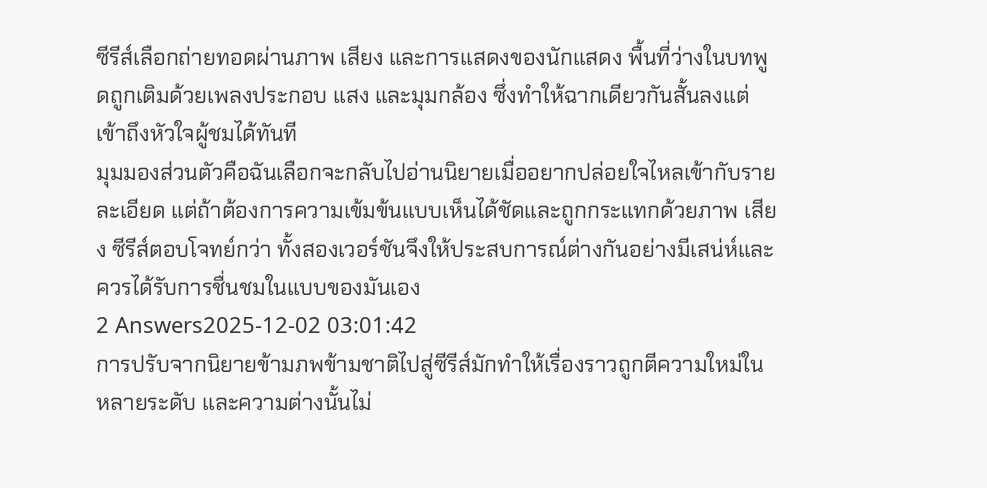ซีรีส์เลือกถ่ายทอดผ่านภาพ เสียง และการแสดงของนักแสดง พื้นที่ว่างในบทพูดถูกเติมด้วยเพลงประกอบ แสง และมุมกล้อง ซึ่งทำให้ฉากเดียวกันสั้นลงแต่เข้าถึงหัวใจผู้ชมได้ทันที
มุมมองส่วนตัวคือฉันเลือกจะกลับไปอ่านนิยายเมื่ออยากปล่อยใจไหลเข้ากับรายละเอียด แต่ถ้าต้องการความเข้มข้นแบบเห็นได้ชัดและถูกกระแทกด้วยภาพ เสียง ซีรีส์ตอบโจทย์กว่า ทั้งสองเวอร์ชันจึงให้ประสบการณ์ต่างกันอย่างมีเสน่ห์และควรได้รับการชื่นชมในแบบของมันเอง
2 Answers2025-12-02 03:01:42
การปรับจากนิยายข้ามภพข้ามชาติไปสู่ซีรีส์มักทำให้เรื่องราวถูกตีความใหม่ในหลายระดับ และความต่างนั้นไม่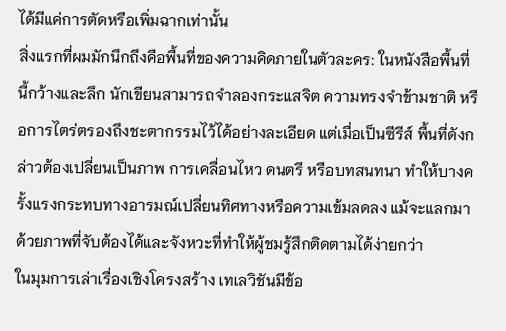ได้มีแค่การตัดหรือเพิ่มฉากเท่านั้น
สิ่งแรกที่ผมมักนึกถึงคือพื้นที่ของความคิดภายในตัวละคร: ในหนังสือพื้นที่นี้กว้างและลึก นักเขียนสามารถจำลองกระแสจิต ความทรงจำข้ามชาติ หรือการไตร่ตรองถึงชะตากรรมไว้ได้อย่างละเอียด แต่เมื่อเป็นซีรีส์ พื้นที่ดังกล่าวต้องเปลี่ยนเป็นภาพ การเคลื่อนไหว ดนตรี หรือบทสนทนา ทำให้บางครั้งแรงกระทบทางอารมณ์เปลี่ยนทิศทางหรือความเข้มลดลง แม้จะแลกมาด้วยภาพที่จับต้องได้และจังหวะที่ทำให้ผู้ชมรู้สึกติดตามได้ง่ายกว่า
ในมุมการเล่าเรื่องเชิงโครงสร้าง เทเลวิชันมีข้อ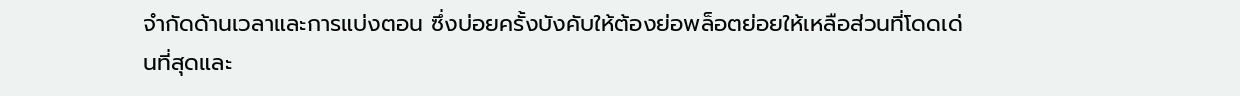จำกัดด้านเวลาและการแบ่งตอน ซึ่งบ่อยครั้งบังคับให้ต้องย่อพล็อตย่อยให้เหลือส่วนที่โดดเด่นที่สุดและ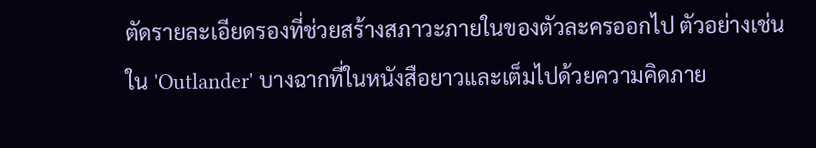ตัดรายละเอียดรองที่ช่วยสร้างสภาวะภายในของตัวละครออกไป ตัวอย่างเช่นใน 'Outlander' บางฉากที่ในหนังสือยาวและเต็มไปด้วยความคิดภาย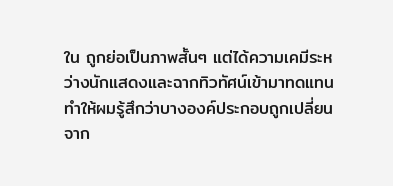ใน ถูกย่อเป็นภาพสั้นๆ แต่ได้ความเคมีระหว่างนักแสดงและฉากทิวทัศน์เข้ามาทดแทน ทำให้ผมรู้สึกว่าบางองค์ประกอบถูกเปลี่ยนจาก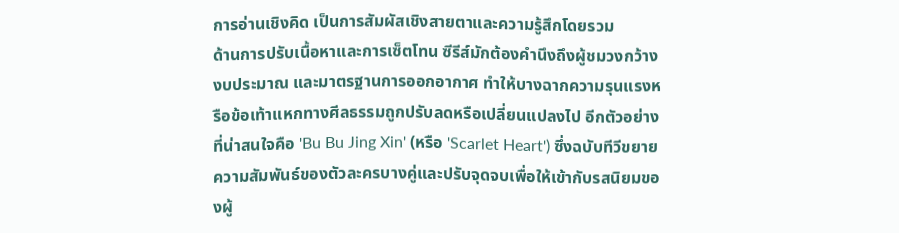การอ่านเชิงคิด เป็นการสัมผัสเชิงสายตาและความรู้สึกโดยรวม
ด้านการปรับเนื้อหาและการเซ็ตโทน ซีรีส์มักต้องคำนึงถึงผู้ชมวงกว้าง งบประมาณ และมาตรฐานการออกอากาศ ทำให้บางฉากความรุนแรงหรือข้อเท้าแหกทางศีลธรรมถูกปรับลดหรือเปลี่ยนแปลงไป อีกตัวอย่างที่น่าสนใจคือ 'Bu Bu Jing Xin' (หรือ 'Scarlet Heart') ซึ่งฉบับทีวีขยายความสัมพันธ์ของตัวละครบางคู่และปรับจุดจบเพื่อให้เข้ากับรสนิยมของผู้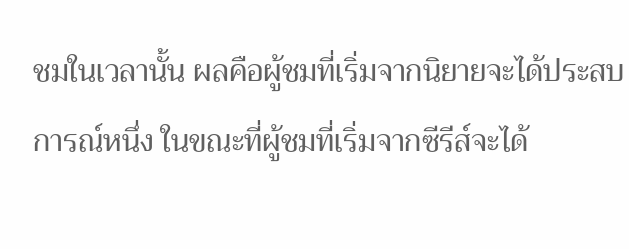ชมในเวลานั้น ผลคือผู้ชมที่เริ่มจากนิยายจะได้ประสบการณ์หนึ่ง ในขณะที่ผู้ชมที่เริ่มจากซีรีส์จะได้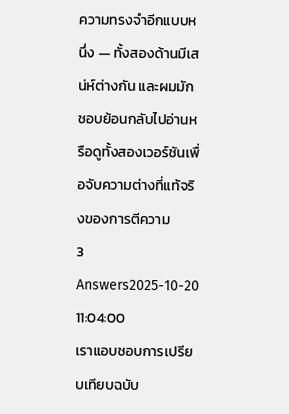ความทรงจำอีกแบบหนึ่ง — ทั้งสองด้านมีเสน่ห์ต่างกัน และผมมักชอบย้อนกลับไปอ่านหรือดูทั้งสองเวอร์ชันเพื่อจับความต่างที่แท้จริงของการตีความ
3 Answers2025-10-20 11:04:00
เราแอบชอบการเปรียบเทียบฉบับ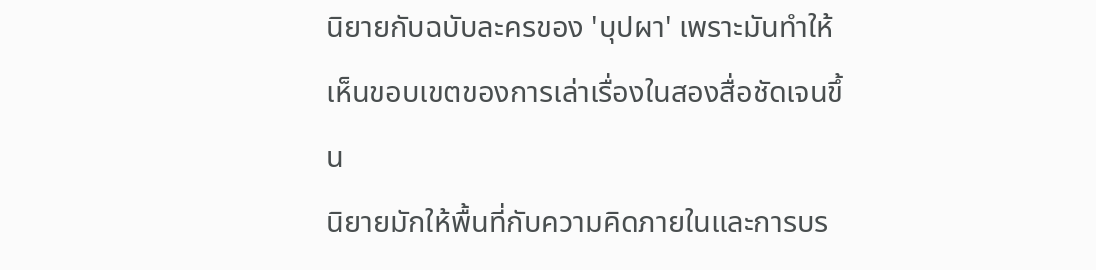นิยายกับฉบับละครของ 'บุปผา' เพราะมันทำให้เห็นขอบเขตของการเล่าเรื่องในสองสื่อชัดเจนขึ้น
นิยายมักให้พื้นที่กับความคิดภายในและการบร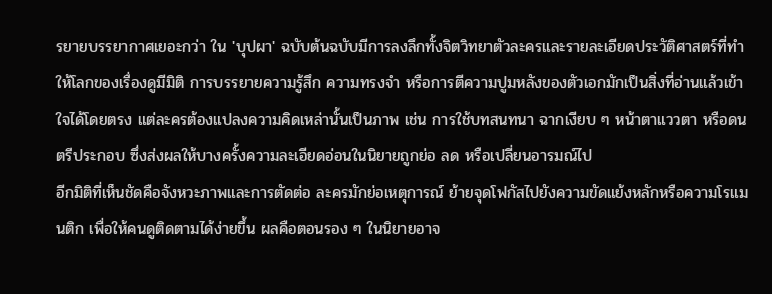รยายบรรยากาศเยอะกว่า ใน 'บุปผา' ฉบับต้นฉบับมีการลงลึกทั้งจิตวิทยาตัวละครและรายละเอียดประวัติศาสตร์ที่ทำให้โลกของเรื่องดูมีมิติ การบรรยายความรู้สึก ความทรงจำ หรือการตีความปูมหลังของตัวเอกมักเป็นสิ่งที่อ่านแล้วเข้าใจได้โดยตรง แต่ละครต้องแปลงความคิดเหล่านั้นเป็นภาพ เช่น การใช้บทสนทนา ฉากเงียบ ๆ หน้าตาแววตา หรือดนตรีประกอบ ซึ่งส่งผลให้บางครั้งความละเอียดอ่อนในนิยายถูกย่อ ลด หรือเปลี่ยนอารมณ์ไป
อีกมิติที่เห็นชัดคือจังหวะภาพและการตัดต่อ ละครมักย่อเหตุการณ์ ย้ายจุดโฟกัสไปยังความขัดแย้งหลักหรือความโรแมนติก เพื่อให้คนดูติดตามได้ง่ายขึ้น ผลคือตอนรอง ๆ ในนิยายอาจ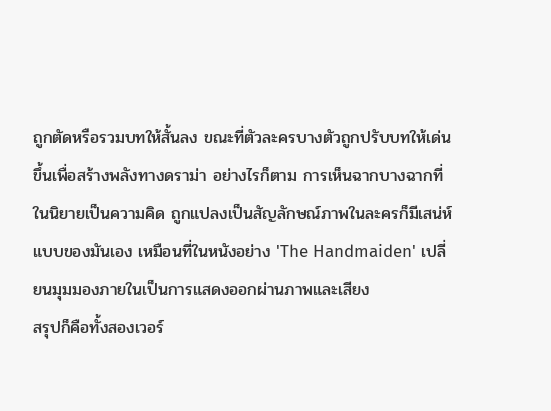ถูกตัดหรือรวมบทให้สั้นลง ขณะที่ตัวละครบางตัวถูกปรับบทให้เด่นขึ้นเพื่อสร้างพลังทางดราม่า อย่างไรก็ตาม การเห็นฉากบางฉากที่ในนิยายเป็นความคิด ถูกแปลงเป็นสัญลักษณ์ภาพในละครก็มีเสน่ห์แบบของมันเอง เหมือนที่ในหนังอย่าง 'The Handmaiden' เปลี่ยนมุมมองภายในเป็นการแสดงออกผ่านภาพและเสียง
สรุปก็คือทั้งสองเวอร์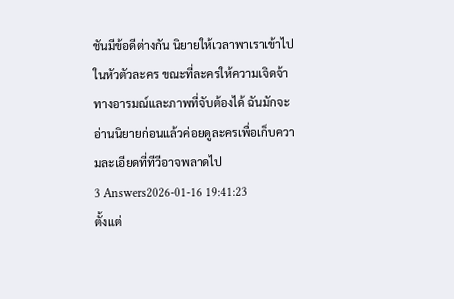ชันมีข้อดีต่างกัน นิยายให้เวลาพาเราเข้าไปในหัวตัวละคร ขณะที่ละครให้ความเจิดจ้าทางอารมณ์และภาพที่จับต้องได้ ฉันมักจะอ่านนิยายก่อนแล้วค่อยดูละครเพื่อเก็บความละเอียดที่ทีวีอาจพลาดไป
3 Answers2026-01-16 19:41:23
ตั้งแต่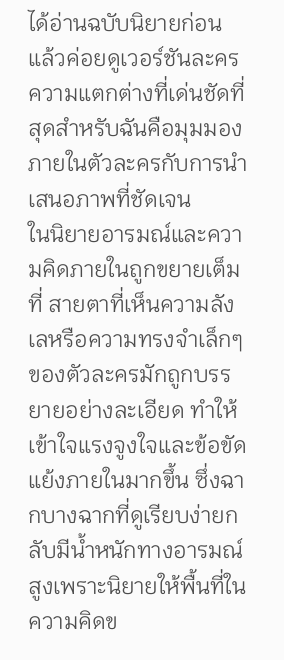ได้อ่านฉบับนิยายก่อน แล้วค่อยดูเวอร์ชันละคร ความแตกต่างที่เด่นชัดที่สุดสำหรับฉันคือมุมมองภายในตัวละครกับการนำเสนอภาพที่ชัดเจน
ในนิยายอารมณ์และความคิดภายในถูกขยายเต็มที่ สายตาที่เห็นความลังเลหรือความทรงจำเล็กๆ ของตัวละครมักถูกบรรยายอย่างละเอียด ทำให้เข้าใจแรงจูงใจและข้อขัดแย้งภายในมากขึ้น ซึ่งฉากบางฉากที่ดูเรียบง่ายกลับมีน้ำหนักทางอารมณ์สูงเพราะนิยายให้พื้นที่ในความคิดข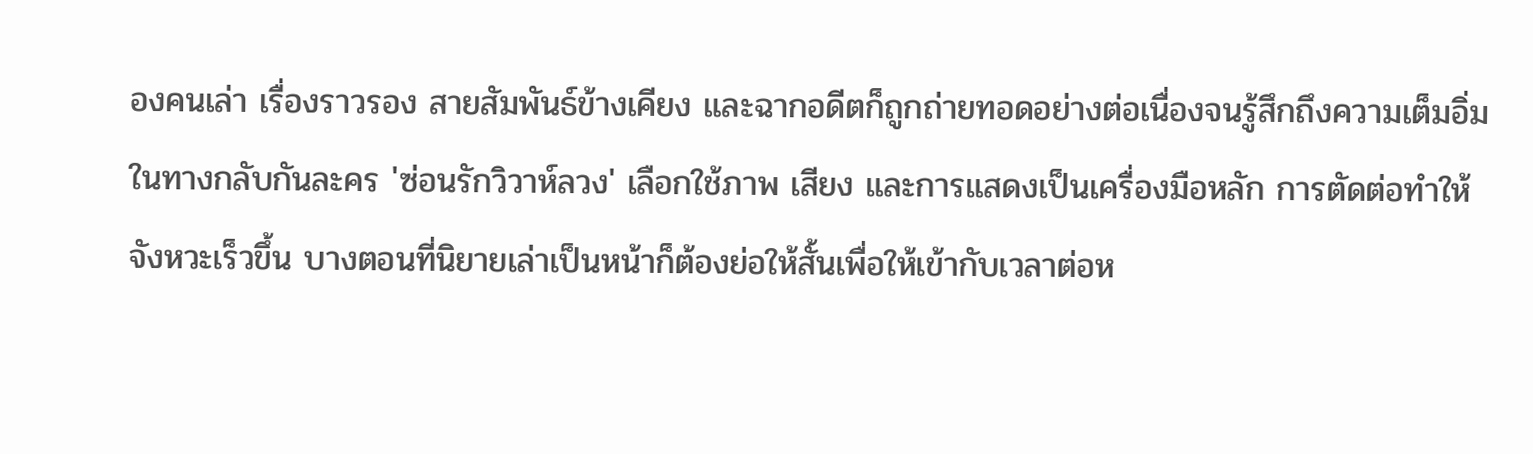องคนเล่า เรื่องราวรอง สายสัมพันธ์ข้างเคียง และฉากอดีตก็ถูกถ่ายทอดอย่างต่อเนื่องจนรู้สึกถึงความเต็มอิ่ม
ในทางกลับกันละคร 'ซ่อนรักวิวาห์ลวง' เลือกใช้ภาพ เสียง และการแสดงเป็นเครื่องมือหลัก การตัดต่อทำให้จังหวะเร็วขึ้น บางตอนที่นิยายเล่าเป็นหน้าก็ต้องย่อให้สั้นเพื่อให้เข้ากับเวลาต่อห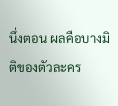นึ่งตอน ผลคือบางมิติของตัวละคร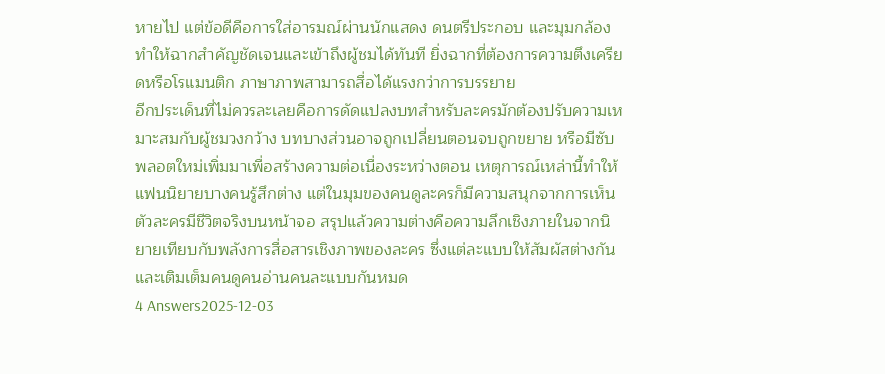หายไป แต่ข้อดีคือการใส่อารมณ์ผ่านนักแสดง ดนตรีประกอบ และมุมกล้องทำให้ฉากสำคัญชัดเจนและเข้าถึงผู้ชมได้ทันที ยิ่งฉากที่ต้องการความตึงเครียดหรือโรแมนติก ภาษาภาพสามารถสื่อได้แรงกว่าการบรรยาย
อีกประเด็นที่ไม่ควรละเลยคือการดัดแปลงบทสำหรับละครมักต้องปรับความเหมาะสมกับผู้ชมวงกว้าง บทบางส่วนอาจถูกเปลี่ยนตอนจบถูกขยาย หรือมีซับพลอตใหม่เพิ่มมาเพื่อสร้างความต่อเนื่องระหว่างตอน เหตุการณ์เหล่านี้ทำให้แฟนนิยายบางคนรู้สึกต่าง แต่ในมุมของคนดูละครก็มีความสนุกจากการเห็นตัวละครมีชีวิตจริงบนหน้าจอ สรุปแล้วความต่างคือความลึกเชิงภายในจากนิยายเทียบกับพลังการสื่อสารเชิงภาพของละคร ซึ่งแต่ละแบบให้สัมผัสต่างกันและเติมเต็มคนดูคนอ่านคนละแบบกันหมด
4 Answers2025-12-03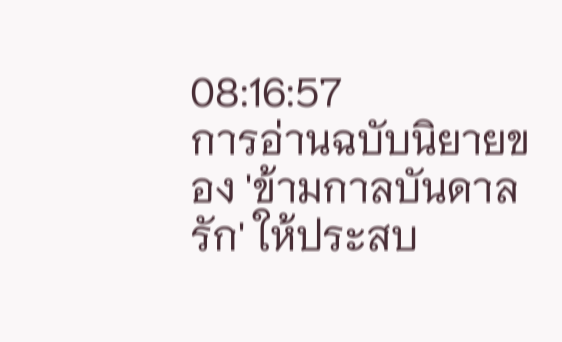08:16:57
การอ่านฉบับนิยายของ 'ข้ามกาลบันดาลรัก' ให้ประสบ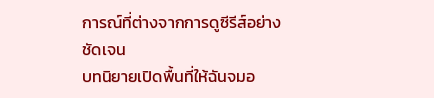การณ์ที่ต่างจากการดูซีรีส์อย่างชัดเจน
บทนิยายเปิดพื้นที่ให้ฉันจมอ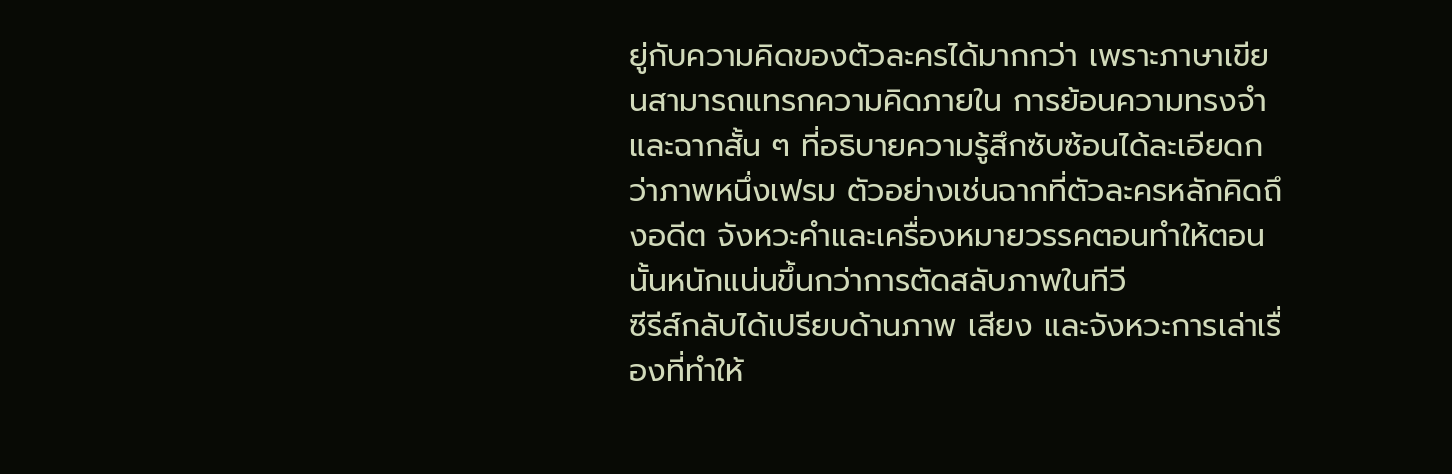ยู่กับความคิดของตัวละครได้มากกว่า เพราะภาษาเขียนสามารถแทรกความคิดภายใน การย้อนความทรงจำ และฉากสั้น ๆ ที่อธิบายความรู้สึกซับซ้อนได้ละเอียดกว่าภาพหนึ่งเฟรม ตัวอย่างเช่นฉากที่ตัวละครหลักคิดถึงอดีต จังหวะคำและเครื่องหมายวรรคตอนทำให้ตอนนั้นหนักแน่นขึ้นกว่าการตัดสลับภาพในทีวี
ซีรีส์กลับได้เปรียบด้านภาพ เสียง และจังหวะการเล่าเรื่องที่ทำให้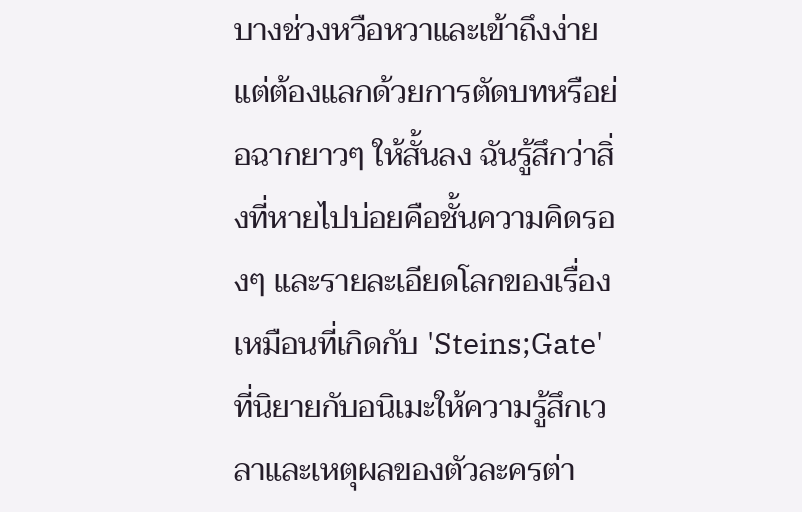บางช่วงหวือหวาและเข้าถึงง่าย แต่ต้องแลกด้วยการตัดบทหรือย่อฉากยาวๆ ให้สั้นลง ฉันรู้สึกว่าสิ่งที่หายไปบ่อยคือชั้นความคิดรองๆ และรายละเอียดโลกของเรื่อง เหมือนที่เกิดกับ 'Steins;Gate' ที่นิยายกับอนิเมะให้ความรู้สึกเวลาและเหตุผลของตัวละครต่า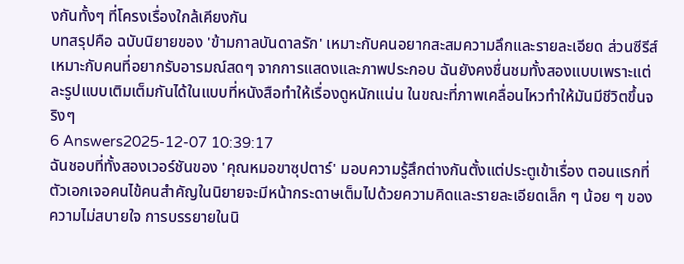งกันทั้งๆ ที่โครงเรื่องใกล้เคียงกัน
บทสรุปคือ ฉบับนิยายของ 'ข้ามกาลบันดาลรัก' เหมาะกับคนอยากสะสมความลึกและรายละเอียด ส่วนซีรีส์เหมาะกับคนที่อยากรับอารมณ์สดๆ จากการแสดงและภาพประกอบ ฉันยังคงชื่นชมทั้งสองแบบเพราะแต่ละรูปแบบเติมเต็มกันได้ในแบบที่หนังสือทำให้เรื่องดูหนักแน่น ในขณะที่ภาพเคลื่อนไหวทำให้มันมีชีวิตขึ้นจริงๆ
6 Answers2025-12-07 10:39:17
ฉันชอบที่ทั้งสองเวอร์ชันของ 'คุณหมอขาซุปตาร์' มอบความรู้สึกต่างกันตั้งแต่ประตูเข้าเรื่อง ตอนแรกที่ตัวเอกเจอคนไข้คนสำคัญในนิยายจะมีหน้ากระดาษเต็มไปด้วยความคิดและรายละเอียดเล็ก ๆ น้อย ๆ ของความไม่สบายใจ การบรรยายในนิ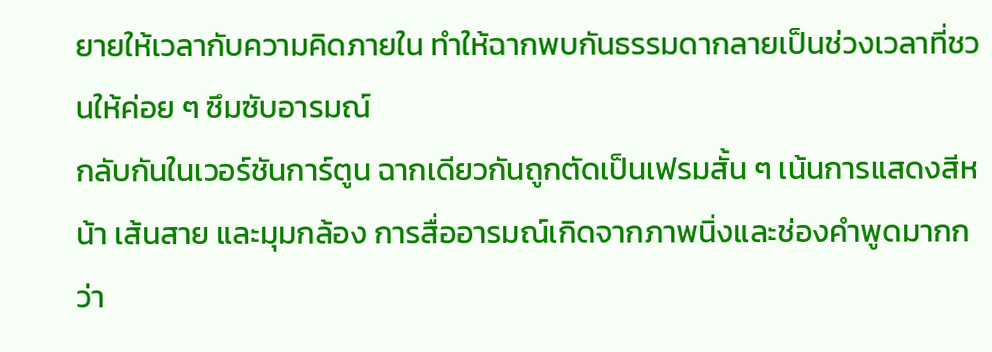ยายให้เวลากับความคิดภายใน ทำให้ฉากพบกันธรรมดากลายเป็นช่วงเวลาที่ชวนให้ค่อย ๆ ซึมซับอารมณ์
กลับกันในเวอร์ชันการ์ตูน ฉากเดียวกันถูกตัดเป็นเฟรมสั้น ๆ เน้นการแสดงสีหน้า เส้นสาย และมุมกล้อง การสื่ออารมณ์เกิดจากภาพนิ่งและช่องคำพูดมากกว่า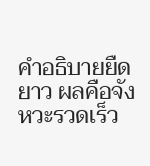คำอธิบายยืดยาว ผลคือจังหวะรวดเร็ว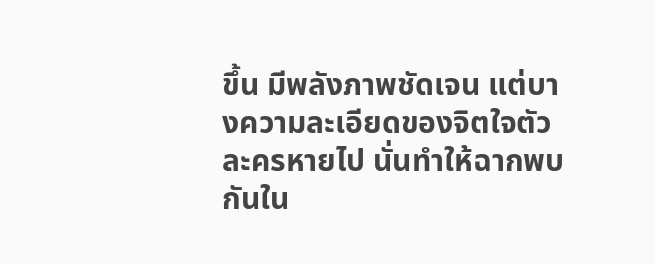ขึ้น มีพลังภาพชัดเจน แต่บางความละเอียดของจิตใจตัวละครหายไป นั่นทำให้ฉากพบกันใน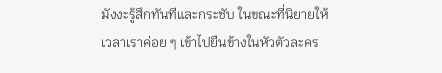มังงะรู้สึกทันทีและกระชับ ในขณะที่นิยายให้เวลาเราค่อย ๆ เข้าไปยืนข้างในหัวตัวละคร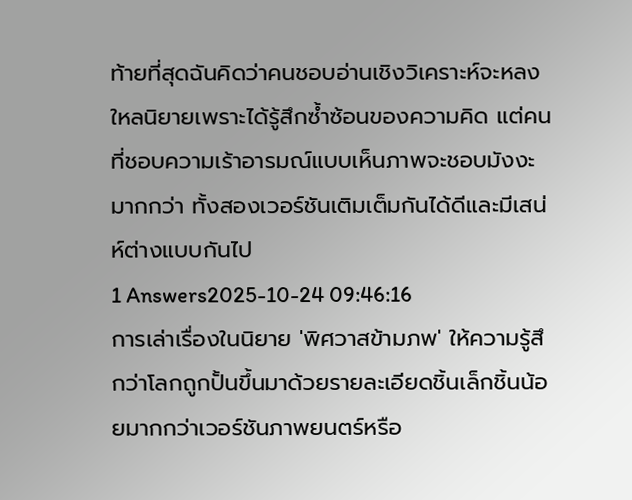ท้ายที่สุดฉันคิดว่าคนชอบอ่านเชิงวิเคราะห์จะหลงใหลนิยายเพราะได้รู้สึกซ้ำซ้อนของความคิด แต่คนที่ชอบความเร้าอารมณ์แบบเห็นภาพจะชอบมังงะมากกว่า ทั้งสองเวอร์ชันเติมเต็มกันได้ดีและมีเสน่ห์ต่างแบบกันไป
1 Answers2025-10-24 09:46:16
การเล่าเรื่องในนิยาย 'พิศวาสข้ามภพ' ให้ความรู้สึกว่าโลกถูกปั้นขึ้นมาด้วยรายละเอียดชิ้นเล็กชิ้นน้อยมากกว่าเวอร์ชันภาพยนตร์หรือ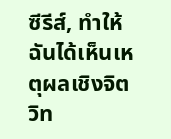ซีรีส์, ทำให้ฉันได้เห็นเหตุผลเชิงจิตวิท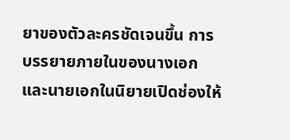ยาของตัวละครชัดเจนขึ้น การบรรยายภายในของนางเอกและนายเอกในนิยายเปิดช่องให้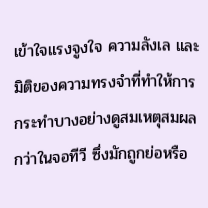เข้าใจแรงจูงใจ ความลังเล และมิติของความทรงจำที่ทำให้การกระทำบางอย่างดูสมเหตุสมผลกว่าในจอทีวี ซึ่งมักถูกย่อหรือ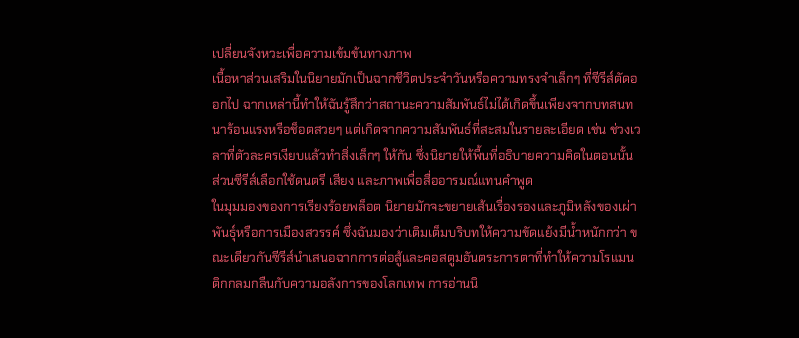เปลี่ยนจังหวะเพื่อความเข้มข้นทางภาพ
เนื้อหาส่วนเสริมในนิยายมักเป็นฉากชีวิตประจำวันหรือความทรงจำเล็กๆ ที่ซีรีส์ตัดออกไป ฉากเหล่านี้ทำให้ฉันรู้สึกว่าสถานะความสัมพันธ์ไม่ได้เกิดขึ้นเพียงจากบทสนทนาร้อนแรงหรือช็อตสวยๆ แต่เกิดจากความสัมพันธ์ที่สะสมในรายละเอียด เช่น ช่วงเวลาที่ตัวละครเงียบแล้วทำสิ่งเล็กๆ ให้กัน ซึ่งนิยายให้พื้นที่อธิบายความคิดในตอนนั้น ส่วนซีรีส์เลือกใช้ดนตรี เสียง และภาพเพื่อสื่ออารมณ์แทนคำพูด
ในมุมมองของการเรียงร้อยพล็อต นิยายมักจะขยายเส้นเรื่องรองและภูมิหลังของเผ่าพันธุ์หรือการเมืองสวรรค์ ซึ่งฉันมองว่าเติมเต็มบริบทให้ความขัดแย้งมีน้ำหนักกว่า ขณะเดียวกันซีรีส์นำเสนอฉากการต่อสู้และคอสตูมอันตระการตาที่ทำให้ความโรแมนติกกลมกลืนกับความอลังการของโลกเทพ การอ่านนิ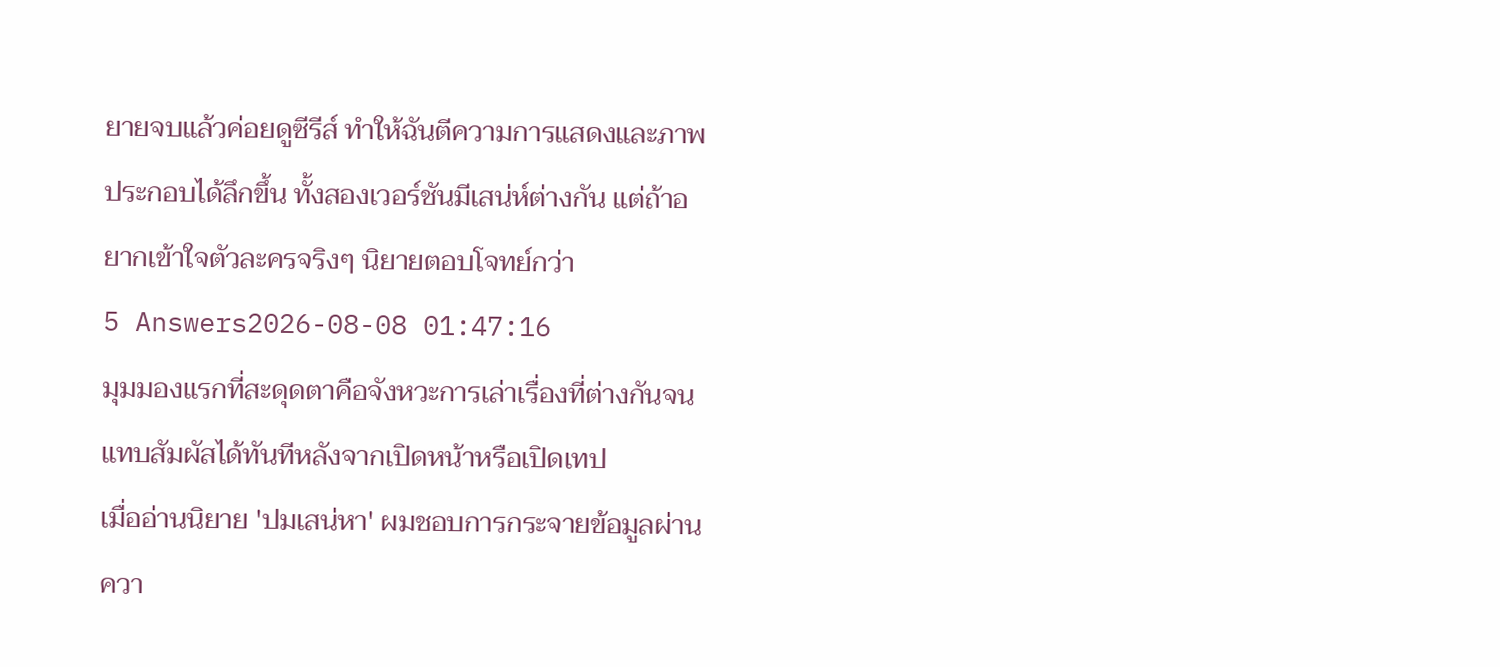ยายจบแล้วค่อยดูซีรีส์ ทำให้ฉันตีความการแสดงและภาพประกอบได้ลึกขึ้น ทั้งสองเวอร์ชันมีเสน่ห์ต่างกัน แต่ถ้าอยากเข้าใจตัวละครจริงๆ นิยายตอบโจทย์กว่า
5 Answers2026-08-08 01:47:16
มุมมองแรกที่สะดุดตาคือจังหวะการเล่าเรื่องที่ต่างกันจนแทบสัมผัสได้ทันทีหลังจากเปิดหน้าหรือเปิดเทป
เมื่ออ่านนิยาย 'ปมเสน่หา' ผมชอบการกระจายข้อมูลผ่านควา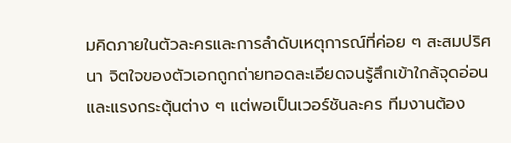มคิดภายในตัวละครและการลำดับเหตุการณ์ที่ค่อย ๆ สะสมปริศนา จิตใจของตัวเอกถูกถ่ายทอดละเอียดจนรู้สึกเข้าใกล้จุดอ่อนและแรงกระตุ้นต่าง ๆ แต่พอเป็นเวอร์ชันละคร ทีมงานต้อง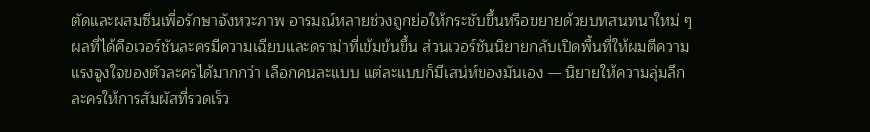ตัดและผสมซีนเพื่อรักษาจังหวะภาพ อารมณ์หลายช่วงถูกย่อให้กระชับขึ้นหรือขยายด้วยบทสนทนาใหม่ ๆ
ผลที่ได้คือเวอร์ชันละครมีความเฉียบและดราม่าที่เข้มข้นขึ้น ส่วนเวอร์ชันนิยายกลับเปิดพื้นที่ให้ผมตีความแรงจูงใจของตัวละครได้มากกว่า เลือกคนละแบบ แต่ละแบบก็มีเสน่ห์ของมันเอง — นิยายให้ความลุ่มลึก ละครให้การสัมผัสที่รวดเร็ว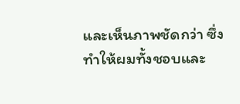และเห็นภาพชัดกว่า ซึ่งทำให้ผมทั้งชอบและ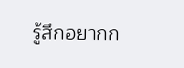รู้สึกอยากก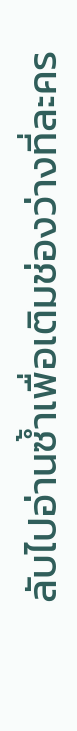ลับไปอ่านซ้ำเพื่อเติมช่องว่างที่ละคร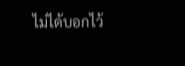ไม่ได้บอกไว้